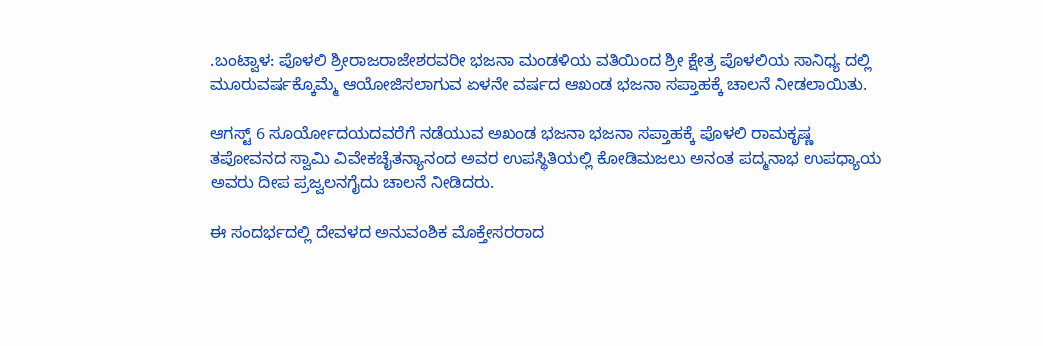.ಬಂಟ್ವಾಳ: ಪೊಳಲಿ ಶ್ರೀರಾಜರಾಜೇಶರವರೀ ಭಜನಾ ಮಂಡಳಿಯ ವತಿಯಿಂದ ಶ್ರೀ ಕ್ಷೇತ್ರ ಪೊಳಲಿಯ ಸಾನಿಧ್ಯ ದಲ್ಲಿ ಮೂರುವರ್ಷಕ್ಕೊಮ್ಮೆ ಆಯೋಜಿಸಲಾಗುವ ಏಳನೇ ವರ್ಷದ ಆಖಂಡ ಭಜನಾ ಸಪ್ತಾಹಕ್ಕೆ ಚಾಲನೆ ನೀಡಲಾಯಿತು.

ಆಗಸ್ಟ್ 6 ಸೂರ್ಯೋದಯದವರೆಗೆ ನಡೆಯುವ ಅಖಂಡ ಭಜನಾ ಭಜನಾ ಸಪ್ತಾಹಕ್ಕೆ ಪೊಳಲಿ ರಾಮಕೃಷ್ಣ ತಪೋವನದ ಸ್ವಾಮಿ ವಿವೇಕಚೈತನ್ಯಾನಂದ ಅವರ ಉಪಸ್ಥಿತಿಯಲ್ಲಿ ಕೋಡಿಮಜಲು ಅನಂತ ಪದ್ಮನಾಭ ಉಪಧ್ಯಾಯ ಅವರು ದೀಪ ಪ್ರಜ್ವಲನಗೈದು ಚಾಲನೆ ನೀಡಿದರು.

ಈ ಸಂದರ್ಭದಲ್ಲಿ ದೇವಳದ ಅನುವಂಶಿಕ ಮೊಕ್ತೇಸರರಾದ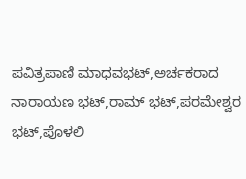ಪವಿತ್ರಪಾಣಿ ಮಾಧವಭಟ್,ಅರ್ಚಕರಾದ ನಾರಾಯಣ ಭಟ್,ರಾಮ್ ಭಟ್,ಪರಮೇಶ್ವರ ಭಟ್,ಪೊಳಲಿ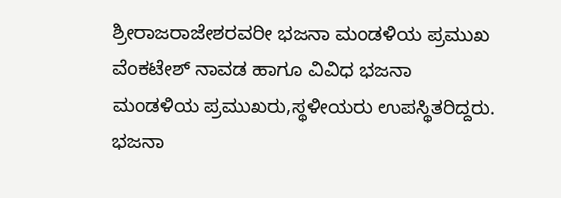ಶ್ರೀರಾಜರಾಜೇಶರವರೀ ಭಜನಾ ಮಂಡಳಿಯ ಪ್ರಮುಖ ವೆಂಕಟೇಶ್ ನಾವಡ ಹಾಗೂ ವಿವಿಧ ಭಜನಾ ಮಂಡಳಿಯ ಪ್ರಮುಖರು,ಸ್ಥಳೀಯರು ಉಪಸ್ಥಿತರಿದ್ದರು.
ಭಜನಾ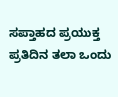ಸಪ್ತಾಹದ ಪ್ರಯುಕ್ತ ಪ್ರತಿದಿನ ತಲಾ ಒಂದು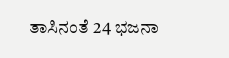ತಾಸಿನಂತೆ 24 ಭಜನಾ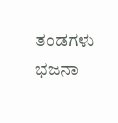ತಂಡಗಳು ಭಜನಾ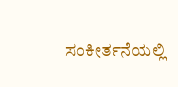ಸಂಕೀರ್ತನೆಯಲ್ಲಿ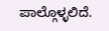ಪಾಲ್ಗೊಳ್ಳಲಿದೆ.